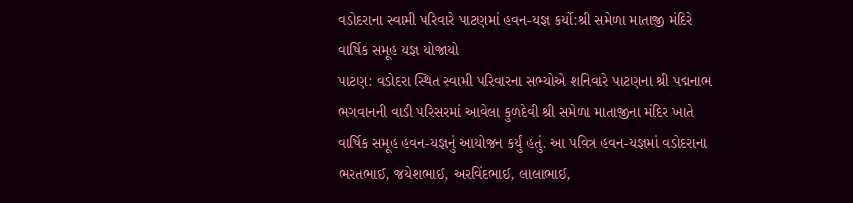વડોદરાના સ્વામી પરિવારે પાટણમાં હવન-યજ્ઞ કર્યો:શ્રી સમેળા માતાજી મંદિરે વાર્ષિક સમૂહ યજ્ઞ યોજાયો
પાટણ: વડોદરા સ્થિત સ્વામી પરિવારના સભ્યોએ શનિવારે પાટણના શ્રી પદ્મનાભ ભગવાનની વાડી પરિસરમાં આવેલા કુળદેવી શ્રી સમેળા માતાજીના મંદિર ખાતે વાર્ષિક સમૂહ હવન-યજ્ઞનું આયોજન કર્યું હતું. આ પવિત્ર હવન-યજ્ઞમાં વડોદરાના ભરતભાઈ, જયેશભાઈ, અરવિંદભાઈ, લાલાભાઈ,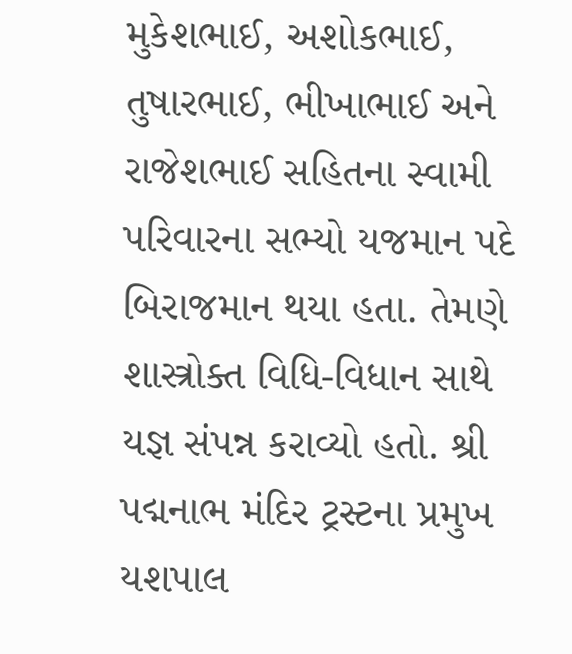મુકેશભાઈ, અશોકભાઈ, તુષારભાઈ, ભીખાભાઈ અને રાજેશભાઈ સહિતના સ્વામી પરિવારના સભ્યો યજમાન પદે બિરાજમાન થયા હતા. તેમણે શાસ્ત્રોક્ત વિધિ-વિધાન સાથે યજ્ઞ સંપન્ન કરાવ્યો હતો. શ્રી પદ્મનાભ મંદિર ટ્રસ્ટના પ્રમુખ યશપાલ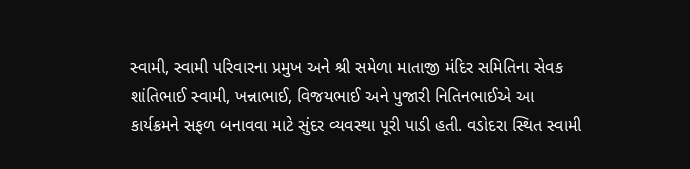સ્વામી, સ્વામી પરિવારના પ્રમુખ અને શ્રી સમેળા માતાજી મંદિર સમિતિના સેવક શાંતિભાઈ સ્વામી, ખન્નાભાઈ, વિજયભાઈ અને પુજારી નિતિનભાઈએ આ કાર્યક્રમને સફળ બનાવવા માટે સુંદર વ્યવસ્થા પૂરી પાડી હતી. વડોદરા સ્થિત સ્વામી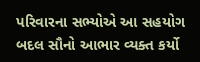પરિવારના સભ્યોએ આ સહયોગ બદલ સૌનો આભાર વ્યક્ત કર્યો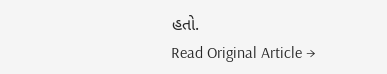હતો.
Read Original Article →